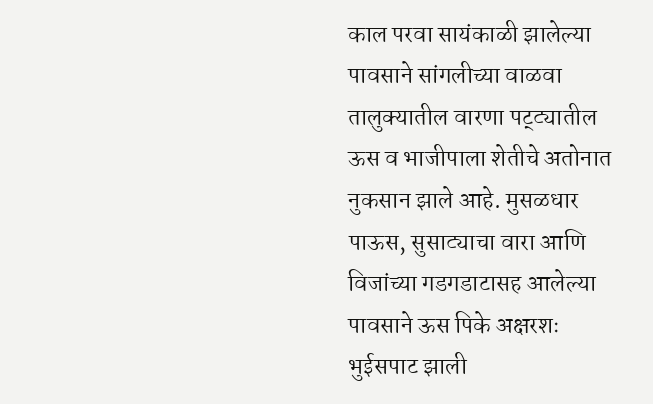काल परवा सायंकाळी झालेल्या पावसाने सांगलीच्या वाळवा तालुक्यातील वारणा पट्ट्यातील ऊस व भाजीपाला शेतीचे अतोनात नुकसान झाले आहे. मुसळधार पाऊस, सुसाट्याचा वारा आणि विजांच्या गडगडाटासह आलेल्या पावसाने ऊस पिके अक्षरशः भुईसपाट झाली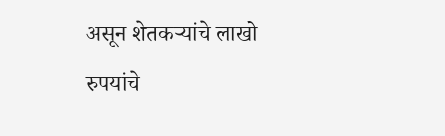असून शेतकऱ्यांचे लाखो रुपयांचे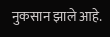नुकसान झाले आहे.